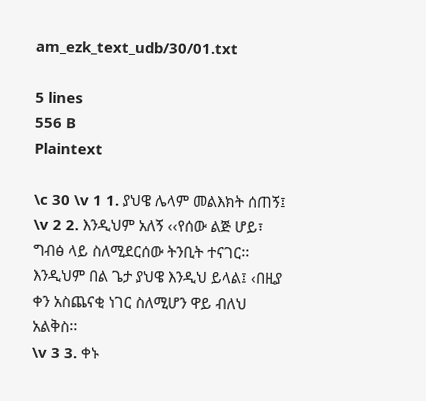am_ezk_text_udb/30/01.txt

5 lines
556 B
Plaintext

\c 30 \v 1 1. ያህዌ ሌላም መልእክት ሰጠኝ፤
\v 2 2. እንዲህም አለኝ ‹‹የሰው ልጅ ሆይ፣ ግብፅ ላይ ስለሚደርሰው ትንቢት ተናገር፡፡ እንዲህም በል ጌታ ያህዌ እንዲህ ይላል፤ ‹በዚያ ቀን አስጨናቂ ነገር ስለሚሆን ዋይ ብለህ አልቅስ፡፡
\v 3 3. ቀኑ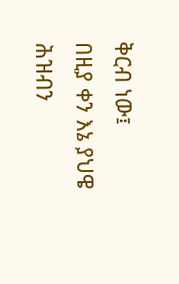ቅርብ ነው፤
በዚያ ቀን እኔ ያህዌ ሕዝብን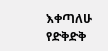እቀጣለሁ
የድቅድቅ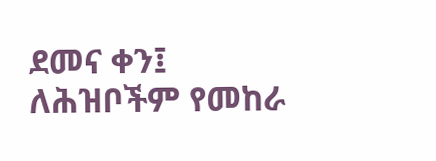ደመና ቀን፤ ለሕዝቦችም የመከራ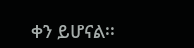ቀን ይሆናል፡፡